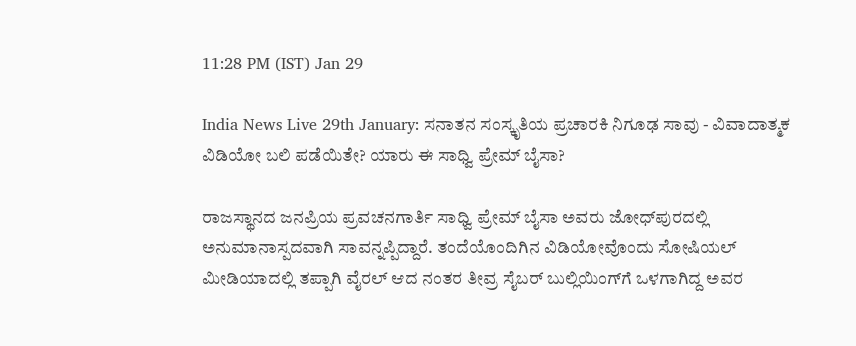11:28 PM (IST) Jan 29

India News Live 29th January: ಸನಾತನ ಸಂಸ್ಕೃತಿಯ ಪ್ರಚಾರಕಿ ನಿಗೂಢ ಸಾವು - ವಿವಾದಾತ್ಮಕ ವಿಡಿಯೋ ಬಲಿ ಪಡೆಯಿತೇ? ಯಾರು ಈ ಸಾಧ್ವಿ ಪ್ರೇಮ್ ಬೈಸಾ?

ರಾಜಸ್ಥಾನದ ಜನಪ್ರಿಯ ಪ್ರವಚನಗಾರ್ತಿ ಸಾಧ್ವಿ ಪ್ರೇಮ್ ಬೈಸಾ ಅವರು ಜೋಧ್‌ಪುರದಲ್ಲಿ ಅನುಮಾನಾಸ್ಪದವಾಗಿ ಸಾವನ್ನಪ್ಪಿದ್ದಾರೆ. ತಂದೆಯೊಂದಿಗಿನ ವಿಡಿಯೋವೊಂದು ಸೋಷಿಯಲ್ ಮೀಡಿಯಾದಲ್ಲಿ ತಪ್ಪಾಗಿ ವೈರಲ್ ಆದ ನಂತರ ತೀವ್ರ ಸೈಬರ್ ಬುಲ್ಲಿಯಿಂಗ್‌ಗೆ ಒಳಗಾಗಿದ್ದ ಅವರ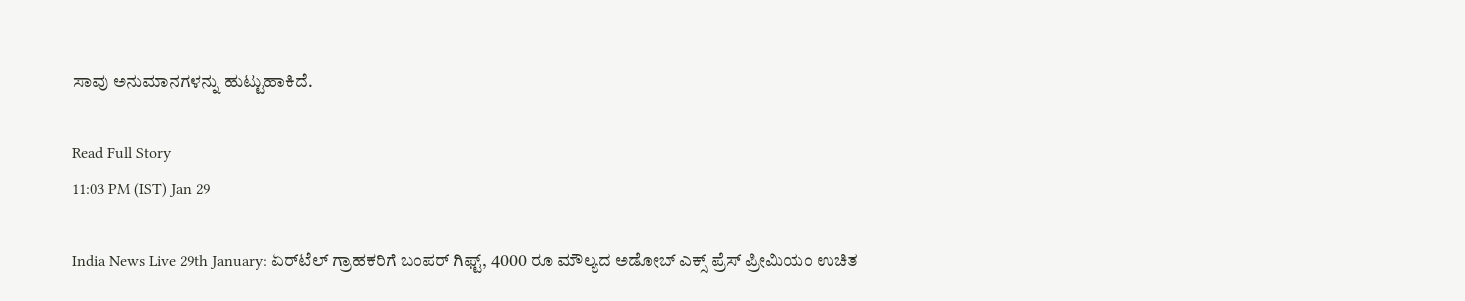ಸಾವು ಅನುಮಾನಗಳನ್ನು ಹುಟ್ಟುಹಾಕಿದೆ.

Read Full Story
11:03 PM (IST) Jan 29

India News Live 29th January: ಏರ್‌ಟೆಲ್ ಗ್ರಾಹಕರಿಗೆ ಬಂಪರ್ ಗಿಫ್ಟ್, 4000 ರೂ ಮೌಲ್ಯದ ಅಡೋಬ್ ಎಕ್ಸ್‌ ಪ್ರೆಸ್ ಪ್ರೀಮಿಯಂ ಉಚಿತ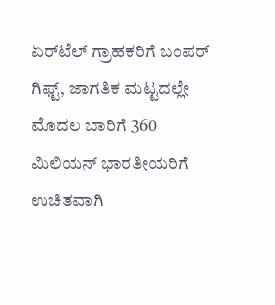ಏರ್‌ಟೆಲ್ ಗ್ರಾಹಕರಿಗೆ ಬಂಪರ್ ಗಿಫ್ಟ್, ಜಾಗತಿಕ ಮಟ್ಟದಲ್ಲೇ ಮೊದಲ ಬಾರಿಗೆ 360 ಮಿಲಿಯನ್ ಭಾರತೀಯರಿಗೆ ಉಚಿತವಾಗಿ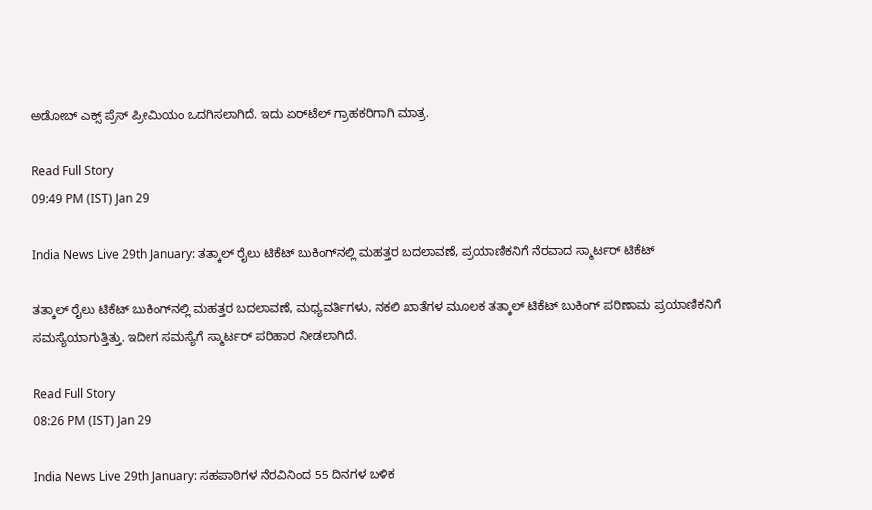ಅಡೋಬ್ ಎಕ್ಸ್‌ ಪ್ರೆಸ್ ಪ್ರೀಮಿಯಂ ಒದಗಿಸಲಾಗಿದೆ. ಇದು ಏರ್‌ಟೆಲ್ ಗ್ರಾಹಕರಿಗಾಗಿ ಮಾತ್ರ.

Read Full Story
09:49 PM (IST) Jan 29

India News Live 29th January: ತತ್ಕಾಲ್ ರೈಲು ಟಿಕೆಟ್ ಬುಕಿಂಗ್‌ನಲ್ಲಿ ಮಹತ್ತರ ಬದಲಾವಣೆ, ಪ್ರಯಾಣಿಕನಿಗೆ ನೆರವಾದ ಸ್ಮಾರ್ಟರ್ ಟಿಕೆಟ್‌

ತತ್ಕಾಲ್ ರೈಲು ಟಿಕೆಟ್ ಬುಕಿಂಗ್‌ನಲ್ಲಿ ಮಹತ್ತರ ಬದಲಾವಣೆ, ಮಧ್ಯವರ್ತಿಗಳು, ನಕಲಿ ಖಾತೆಗಳ ಮೂಲಕ ತತ್ಕಾಲ್ ಟಿಕೆಟ್ ಬುಕಿಂಗ್ ಪರಿಣಾಮ ಪ್ರಯಾಣಿಕನಿಗೆ ಸಮಸ್ಯೆಯಾಗುತ್ತಿತ್ತು. ಇದೀಗ ಸಮಸ್ಯೆಗೆ ಸ್ಮಾರ್ಟರ್ ಪರಿಹಾರ ನೀಡಲಾಗಿದೆ.

Read Full Story
08:26 PM (IST) Jan 29

India News Live 29th January: ಸಹಪಾಠಿಗಳ ನೆರವಿನಿಂದ 55 ದಿನಗಳ ಬಳಿಕ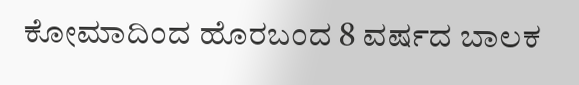ಕೋಮಾದಿಂದ ಹೊರಬಂದ 8 ವರ್ಷದ ಬಾಲಕ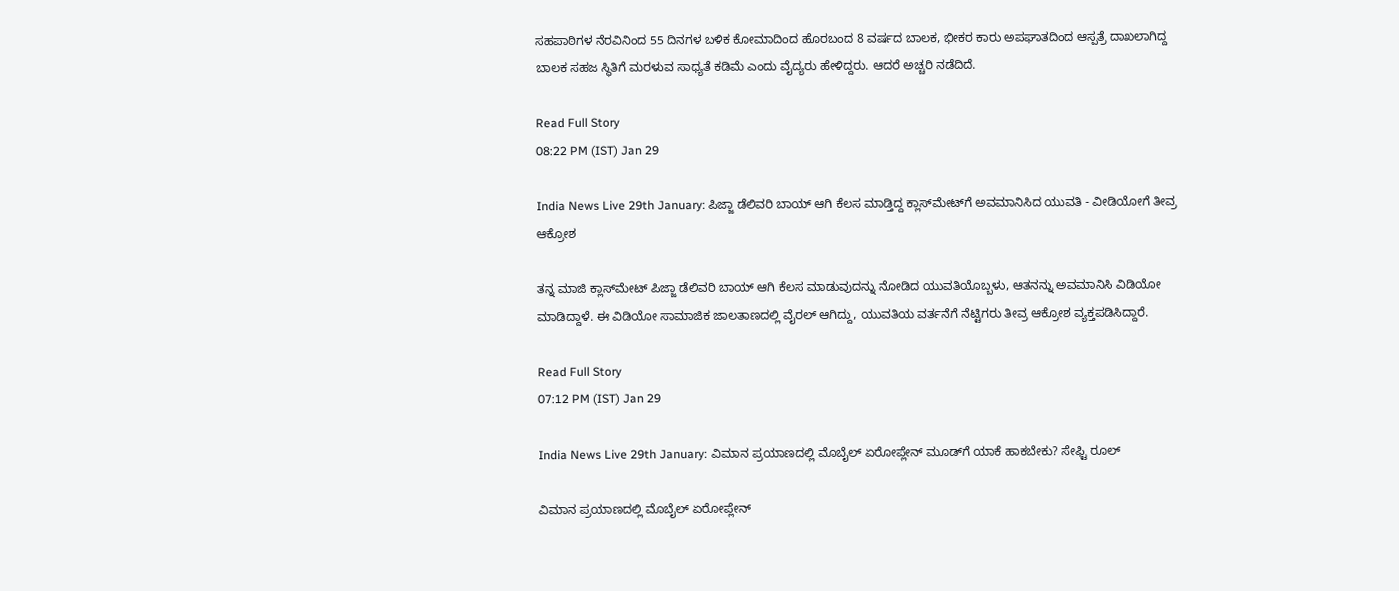ಸಹಪಾಠಿಗಳ ನೆರವಿನಿಂದ 55 ದಿನಗಳ ಬಳಿಕ ಕೋಮಾದಿಂದ ಹೊರಬಂದ 8 ವರ್ಷದ ಬಾಲಕ, ಭೀಕರ ಕಾರು ಅಪಘಾತದಿಂದ ಆಸ್ಪತ್ರೆ ದಾಖಲಾಗಿದ್ದ ಬಾಲಕ ಸಹಜ ಸ್ಥಿತಿಗೆ ಮರಳುವ ಸಾಧ್ಯತೆ ಕಡಿಮೆ ಎಂದು ವೈದ್ಯರು ಹೇಳಿದ್ದರು. ಆದರೆ ಅಚ್ಚರಿ ನಡೆದಿದೆ.

Read Full Story
08:22 PM (IST) Jan 29

India News Live 29th January: ಪಿಜ್ಜಾ ಡೆಲಿವರಿ ಬಾಯ್ ಆಗಿ ಕೆಲಸ ಮಾಡ್ತಿದ್ದ ಕ್ಲಾಸ್‌ಮೇಟ್‌ಗೆ ಅವಮಾನಿಸಿದ ಯುವತಿ - ವೀಡಿಯೋಗೆ ತೀವ್ರ ಆಕ್ರೋಶ

ತನ್ನ ಮಾಜಿ ಕ್ಲಾಸ್‌ಮೇಟ್ ಪಿಜ್ಜಾ ಡೆಲಿವರಿ ಬಾಯ್ ಆಗಿ ಕೆಲಸ ಮಾಡುವುದನ್ನು ನೋಡಿದ ಯುವತಿಯೊಬ್ಬಳು, ಆತನನ್ನು ಅವಮಾನಿಸಿ ವಿಡಿಯೋ ಮಾಡಿದ್ದಾಳೆ. ಈ ವಿಡಿಯೋ ಸಾಮಾಜಿಕ ಜಾಲತಾಣದಲ್ಲಿ ವೈರಲ್ ಆಗಿದ್ದು, ಯುವತಿಯ ವರ್ತನೆಗೆ ನೆಟ್ಟಿಗರು ತೀವ್ರ ಆಕ್ರೋಶ ವ್ಯಕ್ತಪಡಿಸಿದ್ದಾರೆ.

Read Full Story
07:12 PM (IST) Jan 29

India News Live 29th January: ವಿಮಾನ ಪ್ರಯಾಣದಲ್ಲಿ ಮೊಬೈಲ್ ಏರೋಪ್ಲೇನ್ ಮೂಡ್‌ಗೆ ಯಾಕೆ ಹಾಕಬೇಕು? ಸೇಫ್ಟಿ ರೂಲ್

ವಿಮಾನ ಪ್ರಯಾಣದಲ್ಲಿ ಮೊಬೈಲ್ ಏರೋಪ್ಲೇನ್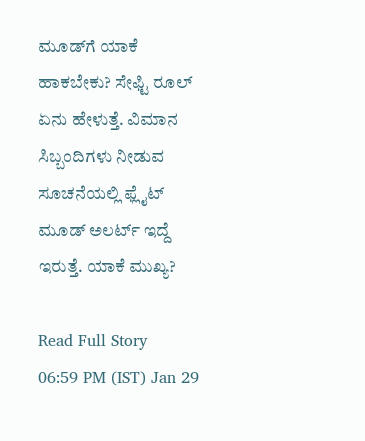ಮೂಡ್‌ಗೆ ಯಾಕೆ ಹಾಕಬೇಕು? ಸೇಫ್ಟಿ ರೂಲ್ ಏನು ಹೇಳುತ್ತೆ. ವಿಮಾನ ಸಿಬ್ಬಂದಿಗಳು ನೀಡುವ ಸೂಚನೆಯಲ್ಲಿ ಫ್ಲೈಟ್ ಮೂಡ್ ಅಲರ್ಟ್ ಇದ್ದೆ ಇರುತ್ತೆ. ಯಾಕೆ ಮುಖ್ಯ?

Read Full Story
06:59 PM (IST) Jan 29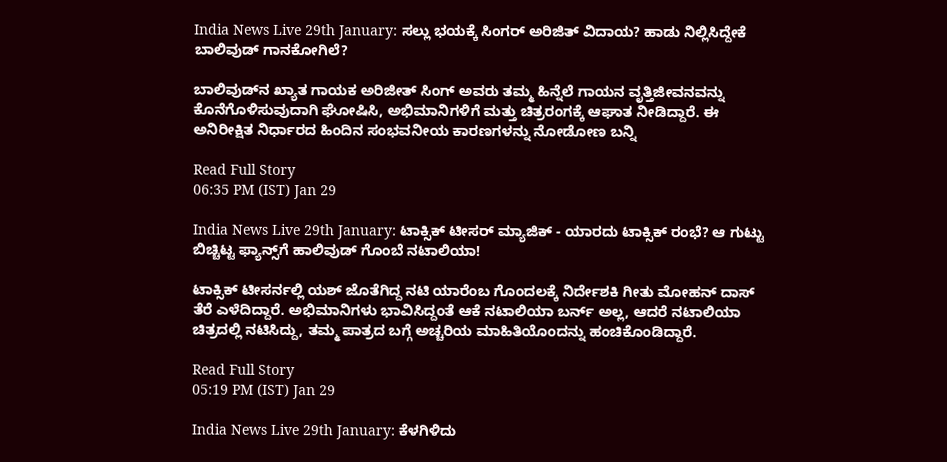India News Live 29th January: ಸಲ್ಲು ಭಯಕ್ಕೆ ಸಿಂಗರ್ ಅರಿಜಿತ್ ವಿದಾಯ? ಹಾಡು ನಿಲ್ಲಿಸಿದ್ದೇಕೆ ಬಾಲಿವುಡ್ ಗಾನಕೋಗಿಲೆ?

ಬಾಲಿವುಡ್‌ನ ಖ್ಯಾತ ಗಾಯಕ ಅರಿಜೀತ್ ಸಿಂಗ್ ಅವರು ತಮ್ಮ ಹಿನ್ನೆಲೆ ಗಾಯನ ವೃತ್ತಿಜೀವನವನ್ನು ಕೊನೆಗೊಳಿಸುವುದಾಗಿ ಘೋಷಿಸಿ, ಅಭಿಮಾನಿಗಳಿಗೆ ಮತ್ತು ಚಿತ್ರರಂಗಕ್ಕೆ ಆಘಾತ ನೀಡಿದ್ದಾರೆ. ಈ ಅನಿರೀಕ್ಷಿತ ನಿರ್ಧಾರದ ಹಿಂದಿನ ಸಂಭವನೀಯ ಕಾರಣಗಳನ್ನು ನೋಡೋಣ ಬನ್ನಿ

Read Full Story
06:35 PM (IST) Jan 29

India News Live 29th January: ಟಾಕ್ಸಿಕ್ ಟೀಸರ್ ಮ್ಯಾಜಿಕ್ - ಯಾರದು ಟಾಕ್ಸಿಕ್ ರಂಭೆ? ಆ ಗುಟ್ಟು ಬಿಚ್ಚಿಟ್ಟ ಫ್ಯಾನ್ಸ್‌ಗೆ ಹಾಲಿವುಡ್ ಗೊಂಬೆ ನಟಾಲಿಯಾ!

ಟಾಕ್ಸಿಕ್ ಟೀಸರ್ನಲ್ಲಿ ಯಶ್ ಜೊತೆಗಿದ್ದ ನಟಿ ಯಾರೆಂಬ ಗೊಂದಲಕ್ಕೆ ನಿರ್ದೇಶಕಿ ಗೀತು ಮೋಹನ್ ದಾಸ್ ತೆರೆ ಎಳೆದಿದ್ದಾರೆ. ಅಭಿಮಾನಿಗಳು ಭಾವಿಸಿದ್ದಂತೆ ಆಕೆ ನಟಾಲಿಯಾ ಬರ್ನ್ ಅಲ್ಲ, ಆದರೆ ನಟಾಲಿಯಾ ಚಿತ್ರದಲ್ಲಿ ನಟಿಸಿದ್ದು, ತಮ್ಮ ಪಾತ್ರದ ಬಗ್ಗೆ ಅಚ್ಚರಿಯ ಮಾಹಿತಿಯೊಂದನ್ನು ಹಂಚಿಕೊಂಡಿದ್ದಾರೆ.

Read Full Story
05:19 PM (IST) Jan 29

India News Live 29th January: ಕೆಳಗಿಳಿದು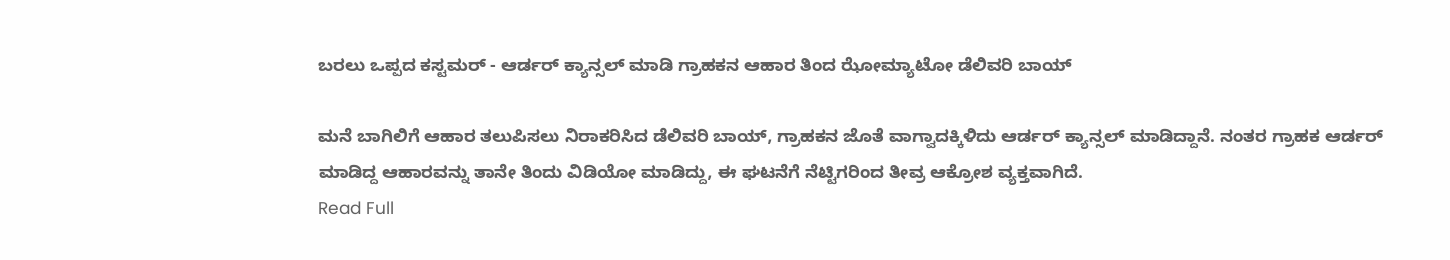ಬರಲು ಒಪ್ಪದ ಕಸ್ಟಮರ್ - ಆರ್ಡರ್ ಕ್ಯಾನ್ಸಲ್ ಮಾಡಿ ಗ್ರಾಹಕನ ಆಹಾರ ತಿಂದ ಝೋಮ್ಯಾಟೋ ಡೆಲಿವರಿ ಬಾಯ್

ಮನೆ ಬಾಗಿಲಿಗೆ ಆಹಾರ ತಲುಪಿಸಲು ನಿರಾಕರಿಸಿದ ಡೆಲಿವರಿ ಬಾಯ್, ಗ್ರಾಹಕನ ಜೊತೆ ವಾಗ್ವಾದಕ್ಕಿಳಿದು ಆರ್ಡರ್ ಕ್ಯಾನ್ಸಲ್ ಮಾಡಿದ್ದಾನೆ. ನಂತರ ಗ್ರಾಹಕ ಆರ್ಡರ್ ಮಾಡಿದ್ದ ಆಹಾರವನ್ನು ತಾನೇ ತಿಂದು ವಿಡಿಯೋ ಮಾಡಿದ್ದು, ಈ ಘಟನೆಗೆ ನೆಟ್ಟಿಗರಿಂದ ತೀವ್ರ ಆಕ್ರೋಶ ವ್ಯಕ್ತವಾಗಿದೆ.
Read Full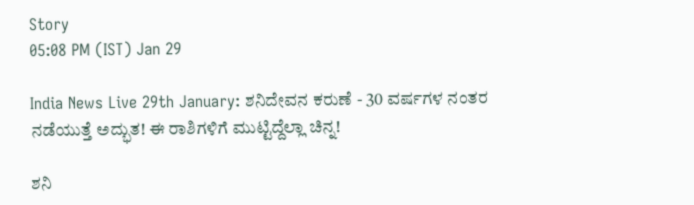Story
05:08 PM (IST) Jan 29

India News Live 29th January: ಶನಿದೇವನ ಕರುಣೆ - 30 ವರ್ಷಗಳ ನಂತರ ನಡೆಯುತ್ತೆ ಅದ್ಭುತ! ಈ ರಾಶಿಗಳಿಗೆ ಮುಟ್ಟಿದ್ದೆಲ್ಲಾ ಚಿನ್ನ!

ಶನಿ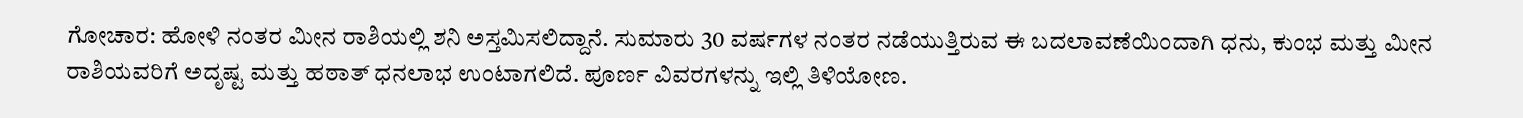ಗೋಚಾರ: ಹೋಳಿ ನಂತರ ಮೀನ ರಾಶಿಯಲ್ಲಿ ಶನಿ ಅಸ್ತಮಿಸಲಿದ್ದಾನೆ. ಸುಮಾರು 30 ವರ್ಷಗಳ ನಂತರ ನಡೆಯುತ್ತಿರುವ ಈ ಬದಲಾವಣೆಯಿಂದಾಗಿ ಧನು, ಕುಂಭ ಮತ್ತು ಮೀನ ರಾಶಿಯವರಿಗೆ ಅದೃಷ್ಟ ಮತ್ತು ಹಠಾತ್ ಧನಲಾಭ ಉಂಟಾಗಲಿದೆ. ಪೂರ್ಣ ವಿವರಗಳನ್ನು ಇಲ್ಲಿ ತಿಳಿಯೋಣ.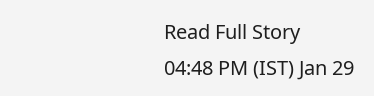Read Full Story
04:48 PM (IST) Jan 29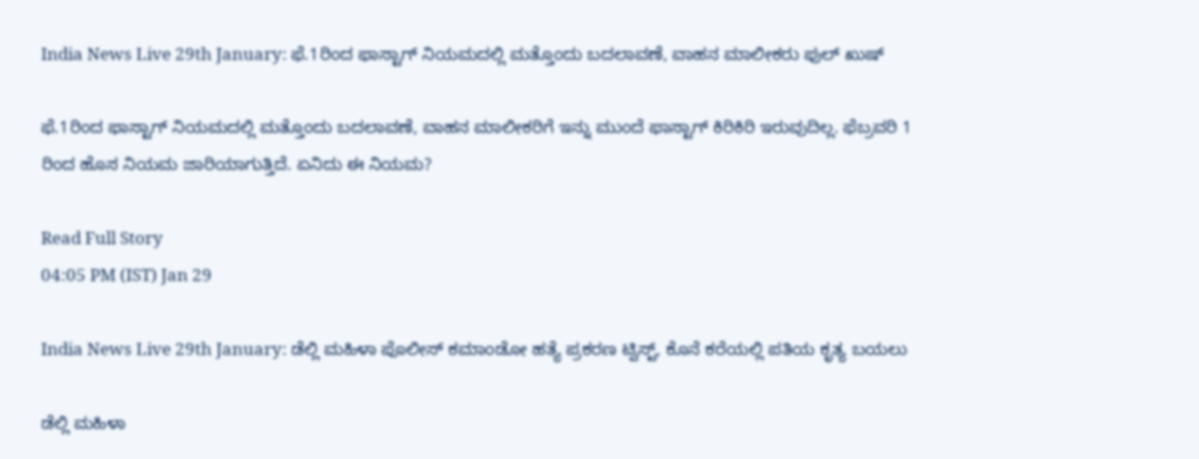India News Live 29th January: ಫೆ.1ರಿಂದ ಫಾಸ್ಟಾಗ್ ನಿಯಮದಲ್ಲಿ ಮತ್ತೊಂದು ಬದಲಾವಣೆ, ವಾಹನ ಮಾಲೀಕರು ಫುಲ್ ಖುಷ್

ಫೆ.1ರಿಂದ ಫಾಸ್ಟಾಗ್ ನಿಯಮದಲ್ಲಿ ಮತ್ತೊಂದು ಬದಲಾವಣೆ, ವಾಹನ ಮಾಲೀಕರಿಗೆ ಇನ್ನು ಮುಂದೆ ಫಾಸ್ಟಾಗ್ ಕಿರಿಕಿರಿ ಇರುವುದಿಲ್ಲ. ಫೆಬ್ರವರಿ 1 ರಿಂದ ಹೊಸ ನಿಯಮ ಜಾರಿಯಾಗುತ್ತಿದೆ. ಏನಿದು ಈ ನಿಯಮ?

Read Full Story
04:05 PM (IST) Jan 29

India News Live 29th January: ಡೆಲ್ಲಿ ಮಹಿಳಾ ಪೊಲೀಸ್ ಕಮಾಂಡೋ ಹತ್ಯೆ ಪ್ರಕರಣ ಟ್ವಿಸ್ಟ್, ಕೊನೆ ಕರೆಯಲ್ಲಿ ಪತಿಯ ಕೃತ್ಯ ಬಯಲು

ಡೆಲ್ಲಿ ಮಹಿಳಾ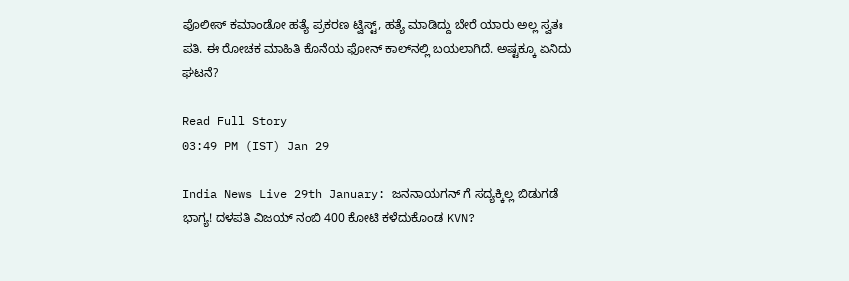ಪೊಲೀಸ್ ಕಮಾಂಡೋ ಹತ್ಯೆ ಪ್ರಕರಣ ಟ್ವಿಸ್ಟ್, ಹತ್ಯೆ ಮಾಡಿದ್ದು ಬೇರೆ ಯಾರು ಅಲ್ಲ ಸ್ವತಃ ಪತಿ. ಈ ರೋಚಕ ಮಾಹಿತಿ ಕೊನೆಯ ಫೋನ್‌ ಕಾಲ್‌ನಲ್ಲಿ ಬಯಲಾಗಿದೆ. ಅಷ್ಟಕ್ಕೂ ಏನಿದು ಘಟನೆ?

Read Full Story
03:49 PM (IST) Jan 29

India News Live 29th January: ಜನನಾಯಗನ್ ಗೆ ಸದ್ಯಕ್ಕಿಲ್ಲ ಬಿಡುಗಡೆ ಭಾಗ್ಯ! ದಳಪತಿ ವಿಜಯ್ ನಂಬಿ 400 ಕೋಟಿ ಕಳೆದುಕೊಂಡ KVN?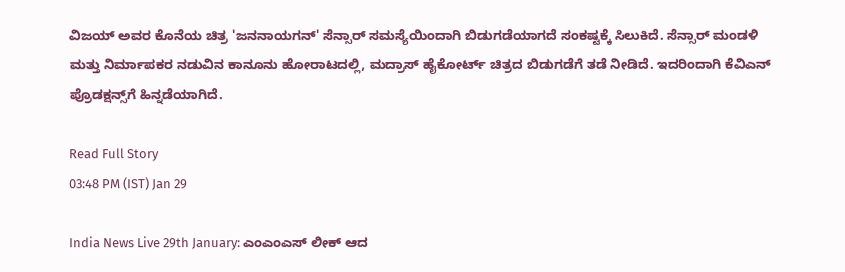ವಿಜಯ್ ಅವರ ಕೊನೆಯ ಚಿತ್ರ 'ಜನನಾಯಗನ್' ಸೆನ್ಸಾರ್ ಸಮಸ್ಯೆಯಿಂದಾಗಿ ಬಿಡುಗಡೆಯಾಗದೆ ಸಂಕಷ್ಟಕ್ಕೆ ಸಿಲುಕಿದೆ. ಸೆನ್ಸಾರ್ ಮಂಡಳಿ ಮತ್ತು ನಿರ್ಮಾಪಕರ ನಡುವಿನ ಕಾನೂನು ಹೋರಾಟದಲ್ಲಿ, ಮದ್ರಾಸ್ ಹೈಕೋರ್ಟ್ ಚಿತ್ರದ ಬಿಡುಗಡೆಗೆ ತಡೆ ನೀಡಿದೆ. ಇದರಿಂದಾಗಿ ಕೆವಿಎನ್ ಪ್ರೊಡಕ್ಷನ್ಸ್‌ಗೆ ಹಿನ್ನಡೆಯಾಗಿದೆ.

Read Full Story
03:48 PM (IST) Jan 29

India News Live 29th January: ಎಂಎಂಎಸ್‌ ಲೀಕ್‌ ಆದ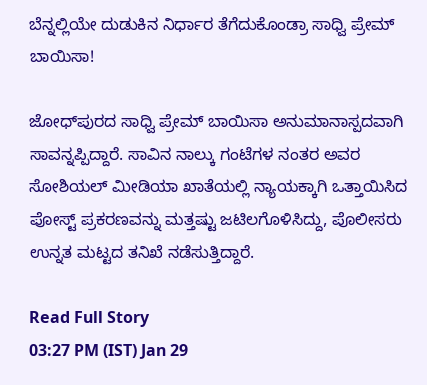ಬೆನ್ನಲ್ಲಿಯೇ ದುಡುಕಿನ ನಿರ್ಧಾರ ತೆಗೆದುಕೊಂಡ್ರಾ ಸಾಧ್ವಿ ಪ್ರೇಮ್‌ ಬಾಯಿಸಾ!

ಜೋಧ್‌ಪುರದ ಸಾಧ್ವಿ ಪ್ರೇಮ್ ಬಾಯಿಸಾ ಅನುಮಾನಾಸ್ಪದವಾಗಿ ಸಾವನ್ನಪ್ಪಿದ್ದಾರೆ. ಸಾವಿನ ನಾಲ್ಕು ಗಂಟೆಗಳ ನಂತರ ಅವರ ಸೋಶಿಯಲ್ ಮೀಡಿಯಾ ಖಾತೆಯಲ್ಲಿ ನ್ಯಾಯಕ್ಕಾಗಿ ಒತ್ತಾಯಿಸಿದ ಪೋಸ್ಟ್ ಪ್ರಕರಣವನ್ನು ಮತ್ತಷ್ಟು ಜಟಿಲಗೊಳಿಸಿದ್ದು, ಪೊಲೀಸರು ಉನ್ನತ ಮಟ್ಟದ ತನಿಖೆ ನಡೆಸುತ್ತಿದ್ದಾರೆ.

Read Full Story
03:27 PM (IST) Jan 29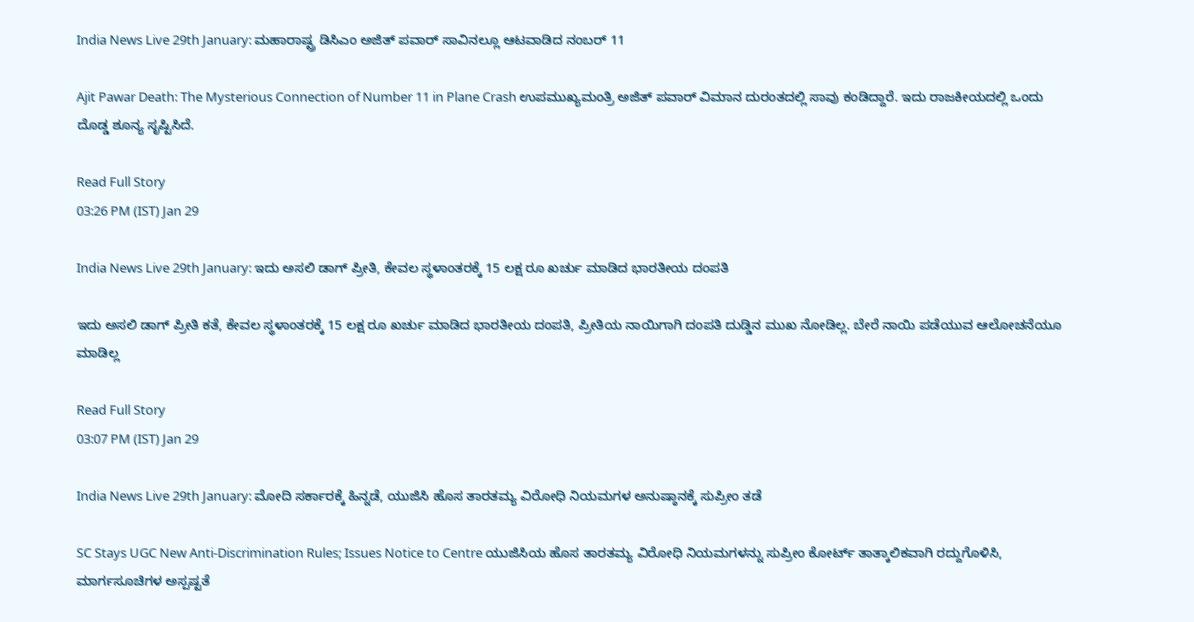India News Live 29th January: ಮಹಾರಾಷ್ಟ್ರ ಡಿಸಿಎಂ ಅಜಿತ್‌ ಪವಾರ್‌ ಸಾವಿನಲ್ಲೂ ಆಟವಾಡಿದ ನಂಬರ್‌ 11

Ajit Pawar Death: The Mysterious Connection of Number 11 in Plane Crash ಉಪಮುಖ್ಯಮಂತ್ರಿ ಅಜಿತ್ ಪವಾರ್ ವಿಮಾನ ದುರಂತದಲ್ಲಿ ಸಾವು ಕಂಡಿದ್ದಾರೆ. ಇದು ರಾಜಕೀಯದಲ್ಲಿ ಒಂದು ದೊಡ್ಡ ಶೂನ್ಯ ಸೃಷ್ಟಿಸಿದೆ.

Read Full Story
03:26 PM (IST) Jan 29

India News Live 29th January: ಇದು ಅಸಲಿ ಡಾಗ್ ಪ್ರೀತಿ, ಕೇವಲ ಸ್ಥಳಾಂತರಕ್ಕೆ 15 ಲಕ್ಷ ರೂ ಖರ್ಚು ಮಾಡಿದ ಭಾರತೀಯ ದಂಪತಿ

ಇದು ಅಸಲಿ ಡಾಗ್ ಪ್ರೀತಿ ಕತೆ, ಕೇವಲ ಸ್ಥಳಾಂತರಕ್ಕೆ 15 ಲಕ್ಷ ರೂ ಖರ್ಚು ಮಾಡಿದ ಭಾರತೀಯ ದಂಪತಿ, ಪ್ರೀತಿಯ ನಾಯಿಗಾಗಿ ದಂಪತಿ ದುಡ್ಡಿನ ಮುಖ ನೋಡಿಲ್ಲ. ಬೇರೆ ನಾಯಿ ಪಡೆಯುವ ಆಲೋಚನೆಯೂ ಮಾಡಿಲ್ಲ

Read Full Story
03:07 PM (IST) Jan 29

India News Live 29th January: ಮೋದಿ ಸರ್ಕಾರಕ್ಕೆ ಹಿನ್ನಡೆ, ಯುಜಿಸಿ ಹೊಸ ತಾರತಮ್ಯ ವಿರೋಧಿ ನಿಯಮಗಳ ಅನುಷ್ಠಾನಕ್ಕೆ ಸುಪ್ರೀಂ ತಡೆ

SC Stays UGC New Anti-Discrimination Rules; Issues Notice to Centre ಯುಜಿಸಿಯ ಹೊಸ ತಾರತಮ್ಯ ವಿರೋಧಿ ನಿಯಮಗಳನ್ನು ಸುಪ್ರೀಂ ಕೋರ್ಟ್ ತಾತ್ಕಾಲಿಕವಾಗಿ ರದ್ದುಗೊಳಿಸಿ, ಮಾರ್ಗಸೂಚಿಗಳ ಅಸ್ಪಷ್ಟತೆ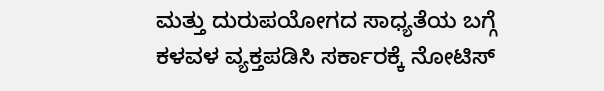ಮತ್ತು ದುರುಪಯೋಗದ ಸಾಧ್ಯತೆಯ ಬಗ್ಗೆ ಕಳವಳ ವ್ಯಕ್ತಪಡಿಸಿ ಸರ್ಕಾರಕ್ಕೆ ನೋಟಿಸ್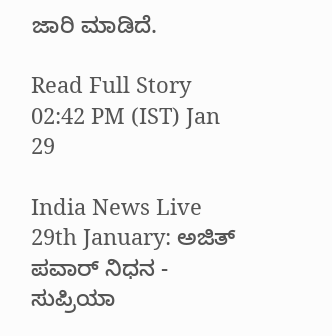ಜಾರಿ ಮಾಡಿದೆ.

Read Full Story
02:42 PM (IST) Jan 29

India News Live 29th January: ಅಜಿತ್ ಪವಾರ್ ನಿಧನ - ಸುಪ್ರಿಯಾ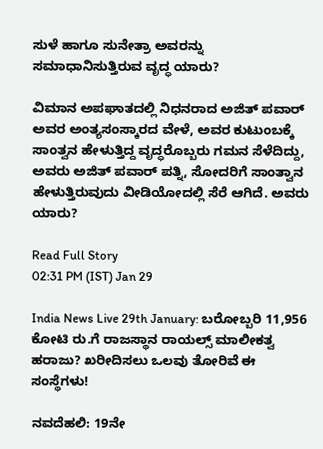ಸುಳೆ ಹಾಗೂ ಸುನೇತ್ರಾ ಅವರನ್ನು ಸಮಾಧಾನಿಸುತ್ತಿರುವ ವೃದ್ಧ ಯಾರು?

ವಿಮಾನ ಅಪಘಾತದಲ್ಲಿ ನಿಧನರಾದ ಅಜಿತ್ ಪವಾರ್ ಅವರ ಅಂತ್ಯಸಂಸ್ಕಾರದ ವೇಳೆ, ಅವರ ಕುಟುಂಬಕ್ಕೆ ಸಾಂತ್ವನ ಹೇಳುತ್ತಿದ್ದ ವೃದ್ಧರೊಬ್ಬರು ಗಮನ ಸೆಳೆದಿದ್ದು, ಅವರು ಅಜಿತ್ ಪವಾರ್ ಪತ್ನಿ, ಸೋದರಿಗೆ ಸಾಂತ್ವಾನ ಹೇಳುತ್ತಿರುವುದು ವೀಡಿಯೋದಲ್ಲಿ ಸೆರೆ ಆಗಿದೆ. ಅವರು ಯಾರು?

Read Full Story
02:31 PM (IST) Jan 29

India News Live 29th January: ಬರೋಬ್ಬರಿ 11,956 ಕೋಟಿ ರು.ಗೆ ರಾಜಸ್ಥಾನ ರಾಯಲ್ಸ್‌ ಮಾಲೀಕತ್ವ ಹರಾಜು? ಖರೀದಿಸಲು ಒಲವು ತೋರಿವೆ ಈ ಸಂಸ್ಥೆಗಳು!

ನವದೆಹಲಿ: 19ನೇ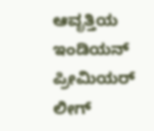ಆವೃತ್ತಿಯ ಇಂಡಿಯನ್ ಪ್ರೀಮಿಯರ್ ಲೀಗ್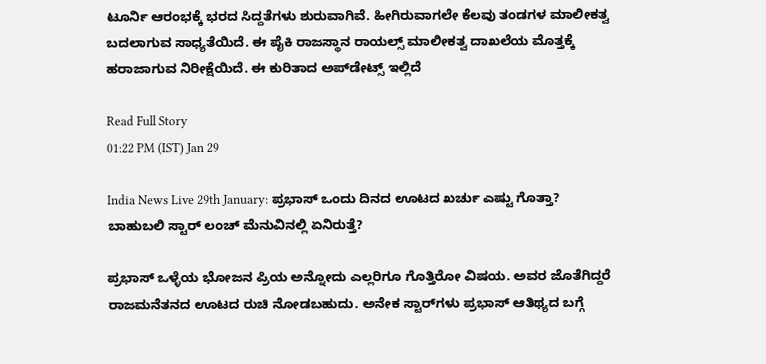ಟೂರ್ನಿ ಆರಂಭಕ್ಕೆ ಭರದ ಸಿದ್ದತೆಗಳು ಶುರುವಾಗಿವೆ. ಹೀಗಿರುವಾಗಲೇ ಕೆಲವು ತಂಡಗಳ ಮಾಲೀಕತ್ವ ಬದಲಾಗುವ ಸಾಧ್ಯತೆಯಿದೆ. ಈ ಪೈಕಿ ರಾಜಸ್ಥಾನ ರಾಯಲ್ಸ್‌ ಮಾಲೀಕತ್ವ ದಾಖಲೆಯ ಮೊತ್ತಕ್ಕೆ ಹರಾಜಾಗುವ ನಿರೀಕ್ಷೆಯಿದೆ. ಈ ಕುರಿತಾದ ಅಪ್‌ಡೇಟ್ಸ್ ಇಲ್ಲಿದೆ

Read Full Story
01:22 PM (IST) Jan 29

India News Live 29th January: ಪ್ರಭಾಸ್ ಒಂದು ದಿನದ ಊಟದ ಖರ್ಚು ಎಷ್ಟು ಗೊತ್ತಾ? ಬಾಹುಬಲಿ ಸ್ಟಾರ್ ಲಂಚ್ ಮೆನುವಿನಲ್ಲಿ ಏನಿರುತ್ತೆ?

ಪ್ರಭಾಸ್ ಒಳ್ಳೆಯ ಭೋಜನ ಪ್ರಿಯ ಅನ್ನೋದು ಎಲ್ಲರಿಗೂ ಗೊತ್ತಿರೋ ವಿಷಯ. ಅವರ ಜೊತೆಗಿದ್ದರೆ ರಾಜಮನೆತನದ ಊಟದ ರುಚಿ ನೋಡಬಹುದು. ಅನೇಕ ಸ್ಟಾರ್‌ಗಳು ಪ್ರಭಾಸ್ ಆತಿಥ್ಯದ ಬಗ್ಗೆ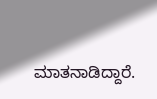ಮಾತನಾಡಿದ್ದಾರೆ.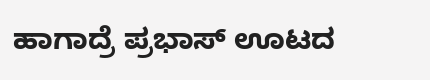ಹಾಗಾದ್ರೆ ಪ್ರಭಾಸ್ ಊಟದ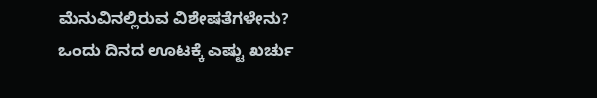ಮೆನುವಿನಲ್ಲಿರುವ ವಿಶೇಷತೆಗಳೇನು? ಒಂದು ದಿನದ ಊಟಕ್ಕೆ ಎಷ್ಟು ಖರ್ಚು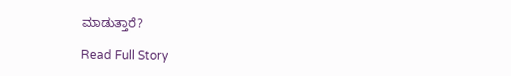ಮಾಡುತ್ತಾರೆ?

Read Full Story